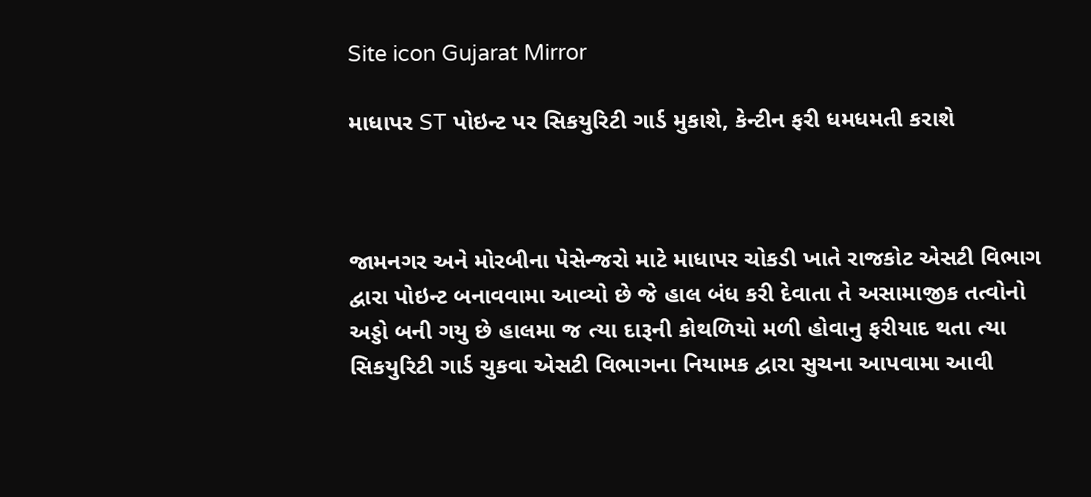Site icon Gujarat Mirror

માધાપર ST પોઇન્ટ પર સિકયુરિટી ગાર્ડ મુકાશે, કેન્ટીન ફરી ધમધમતી કરાશે



જામનગર અને મોરબીના પેસેન્જરો માટે માધાપર ચોકડી ખાતે રાજકોટ એસટી વિભાગ દ્વારા પોઇન્ટ બનાવવામા આવ્યો છે જે હાલ બંધ કરી દેવાતા તે અસામાજીક તત્વોનો અડ્ડો બની ગયુ છે હાલમા જ ત્યા દારૂની કોથળિયો મળી હોવાનુ ફરીયાદ થતા ત્યા સિકયુરિટી ગાર્ડ ચુકવા એસટી વિભાગના નિયામક દ્વારા સુચના આપવામા આવી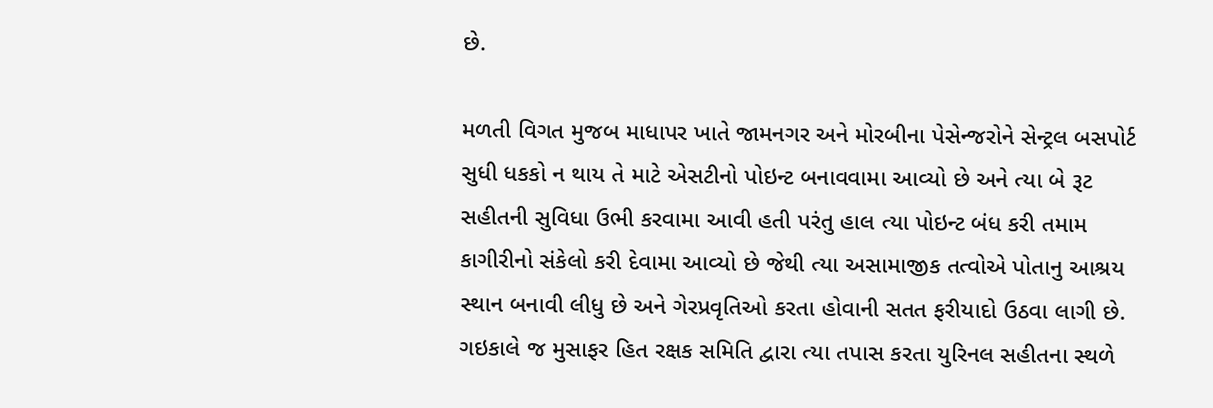છે.

મળતી વિગત મુજબ માધાપર ખાતે જામનગર અને મોરબીના પેસેન્જરોને સેન્ટ્રલ બસપોર્ટ સુધી ધકકો ન થાય તે માટે એસટીનો પોઇન્ટ બનાવવામા આવ્યો છે અને ત્યા બે રૂટ સહીતની સુવિધા ઉભી કરવામા આવી હતી પરંતુ હાલ ત્યા પોઇન્ટ બંધ કરી તમામ કાગીરીનો સંકેલો કરી દેવામા આવ્યો છે જેથી ત્યા અસામાજીક તત્વોએ પોતાનુ આશ્રય સ્થાન બનાવી લીધુ છે અને ગેરપ્રવૃતિઓ કરતા હોવાની સતત ફરીયાદો ઉઠવા લાગી છે.
ગઇકાલે જ મુસાફર હિત રક્ષક સમિતિ દ્વારા ત્યા તપાસ કરતા યુરિનલ સહીતના સ્થળે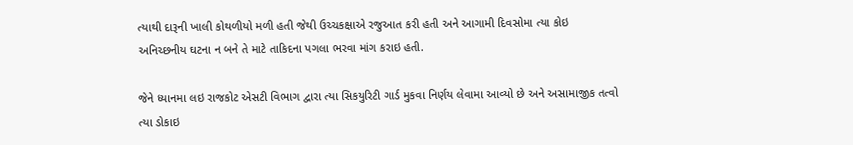ત્યાથી દારૂની ખાલી કોથળીયો મળી હતી જેથી ઉચ્ચકક્ષાએ રજુઆત કરી હતી અને આગામી દિવસોમા ત્યા કોઇ અનિચ્છનીય ઘટના ન બને તે માટે તાકિદના પગલા ભરવા માંગ કરાઇ હતી.

જેને ધ્યાનમા લઇ રાજકોટ એસટી વિભાગ દ્વારા ત્યા સિકયુરિટી ગાર્ડ મુકવા નિર્ણય લેવામા આવ્યો છે અને અસામાજીક તત્વો ત્યા ડોકાઇ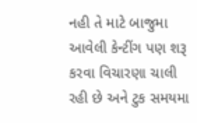નહી તે માટે બાજુમા આવેલી કેન્ટીંગ પણ શરૂ કરવા વિચારણા ચાલી રહી છે અને ટુક સમયમા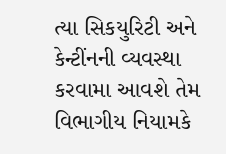ત્યા સિકયુરિટી અને કેન્ટીંનની વ્યવસ્થા કરવામા આવશે તેમ વિભાગીય નિયામકે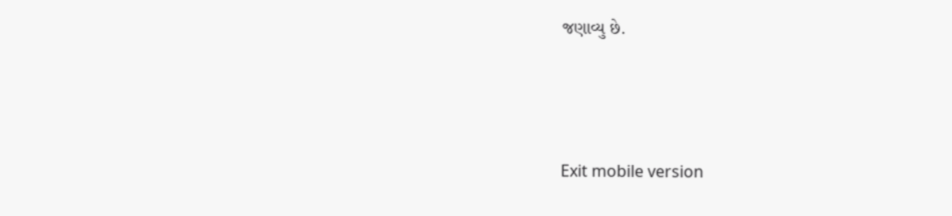જણાવ્યુ છે.



Exit mobile version